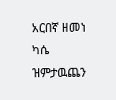አርበኛ ዘመነ ካሴ ዝምታዉጨን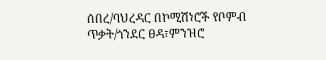ሰበረ/ባህረዳር በኮሚሽነሮች የቦምብ ጥቃት/ጎንደር ፀዳ፣ምንዝሮ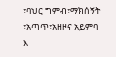፣ባህር ግምብ፣ማክሰኝት ፣አጣጥ፣አዘዞና አይምባ እ